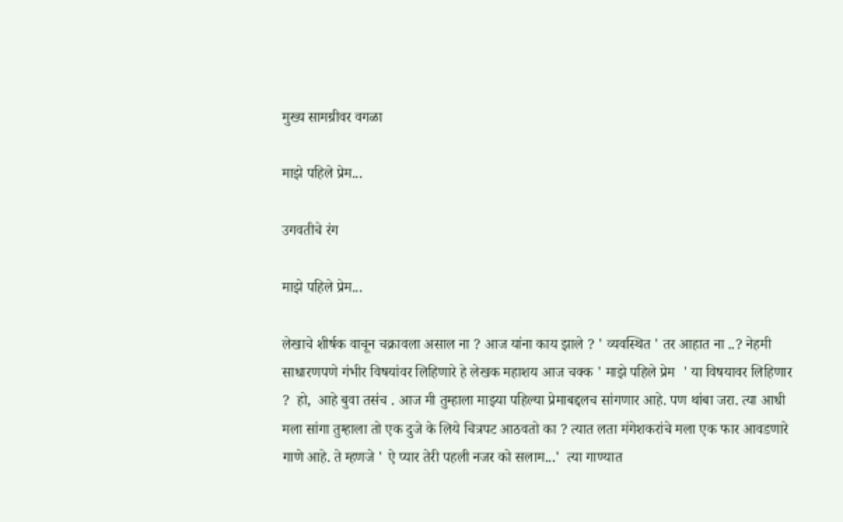मुख्य सामग्रीवर वगळा

माझे पहिले प्रेम...

उगवतीचे रंग

माझे पहिले प्रेम...

लेखाचे शीर्षक वाचून चक्रावला असाल ना ? आज यांना काय झाले ? ' व्यवस्थित ' तर आहात ना ..? नेहमी साधारणपणे गंभीर विषयांवर लिहिणारे हे लेखक महाशय आज चक्क ' माझे पहिले प्रेम  ' या विषयावर लिहिणार ?  हो,  आहे बुवा तसंच . आज मी तुम्हाला माझ्या पहिल्या प्रेमाबद्दलच सांगणार आहे. पण थांबा जरा. त्या आधी मला सांगा तुम्हाला तो एक दुजे के लिये चित्रपट आठवतो का ? त्यात लता मंगेशकरांचे मला एक फार आवडणारे गाणे आहे. ते म्हणजे ' ऐ प्यार तेरी पहली नजर को सलाम...'  त्या गाण्यात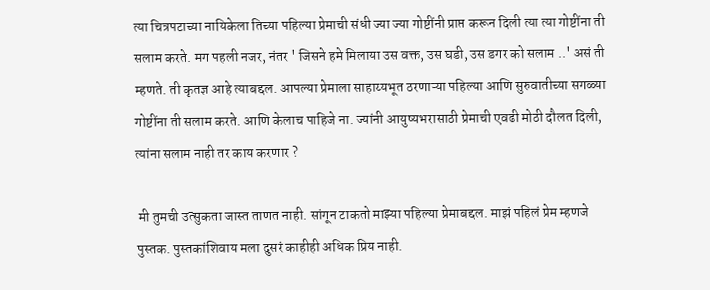त्या चित्रपटाच्या नायिकेला तिच्या पहिल्या प्रेमाची संधी ज्या ज्या गोष्टींनी प्राप्त करून दिली त्या त्या गोष्टींना ती सलाम करते. मग पहली नजर, नंतर ' जिसने हमे मिलाया उस वक्त, उस घडी, उस डगर को सलाम ..' असं ती म्हणते. ती कृतज्ञ आहे त्याबद्दल. आपल्या प्रेमाला साहाय्यभूत ठरणाऱ्या पहिल्या आणि सुरुवातीच्या सगळ्या  गोष्टींना ती सलाम करते. आणि केलाच पाहिजे ना. ज्यांनी आयुष्यभरासाठी प्रेमाची एवढी मोठी दौलत दिली, त्यांना सलाम नाही तर काय करणार ?

 मी तुमची उत्सुकता जास्त ताणत नाही. सांगून टाकतो माझ्या पहिल्या प्रेमाबद्दल. माझं पहिलं प्रेम म्हणजे पुस्तक. पुस्तकांशिवाय मला दुसरं काहीही अधिक प्रिय नाही.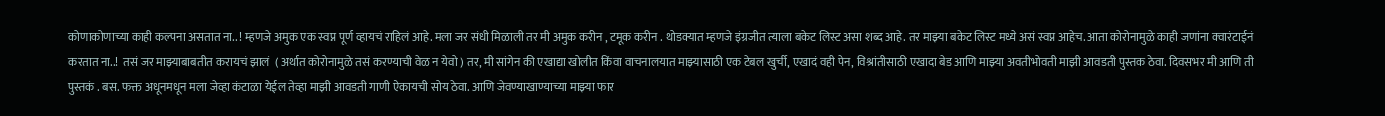कोणाकोणाच्या काही कल्पना असतात ना.. ! म्हणजे अमुक एक स्वप्न पूर्ण व्हायचं राहिलं आहे. मला जर संधी मिळाली तर मी अमुक करीन , टमूक करीन . थोडक्यात म्हणजे इंग्रजीत त्याला बकेट लिस्ट असा शब्द आहे. तर माझ्या बकेट लिस्ट मध्ये असं स्वप्न आहेच. आता कोरोनामुळे काही जणांना क्वारंटाईनं करतात ना..!  तसं जर माझ्याबाबतीत करायचं झालं  ( अर्थात कोरोनामुळे तसं करण्याची वेळ न येवो ) तर, मी सांगेन की एखाद्या खोलीत किंवा वाचनालयात माझ्यासाठी एक टेबल खुर्ची, एखादं वही पेन, विश्रांतीसाठी एखादा बेड आणि माझ्या अवतीभोवती माझी आवडती पुस्तक ठेवा. दिवसभर मी आणि ती पुस्तकं . बस. फक्त अधूनमधून मला जेव्हा कंटाळा येईल तेव्हा माझी आवडती गाणी ऐकायची सोय ठेवा. आणि जेवण्याखाण्याच्या माझ्या फार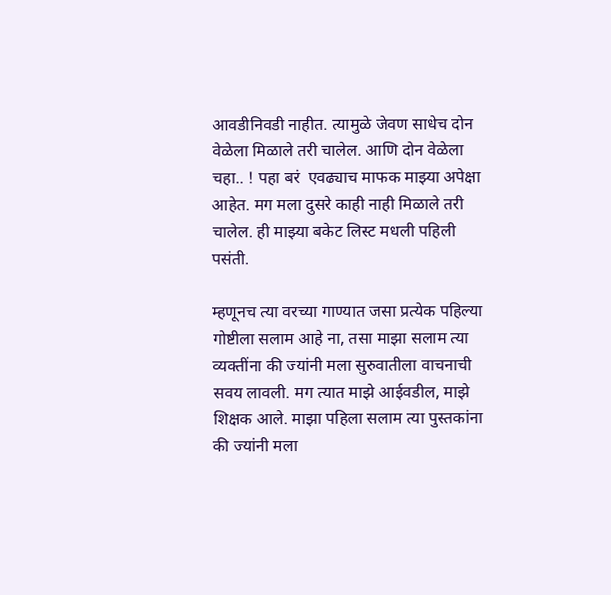आवडीनिवडी नाहीत. त्यामुळे जेवण साधेच दोन वेळेला मिळाले तरी चालेल. आणि दोन वेळेला चहा.. ! पहा बरं  एवढ्याच माफक माझ्या अपेक्षा आहेत. मग मला दुसरे काही नाही मिळाले तरी चालेल. ही माझ्या बकेट लिस्ट मधली पहिली पसंती.

म्हणूनच त्या वरच्या गाण्यात जसा प्रत्येक पहिल्या गोष्टीला सलाम आहे ना, तसा माझा सलाम त्या व्यक्तींना की ज्यांनी मला सुरुवातीला वाचनाची सवय लावली. मग त्यात माझे आईवडील, माझे शिक्षक आले. माझा पहिला सलाम त्या पुस्तकांना की ज्यांनी मला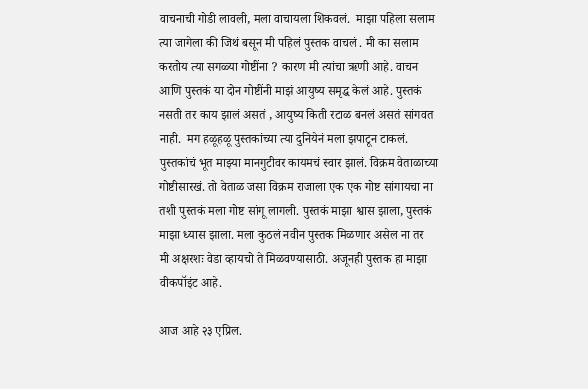वाचनाची गोडी लावली, मला वाचायला शिकवलं.  माझा पहिला सलाम त्या जागेला की जिथं बसून मी पहिलं पुस्तक वाचलं . मी का सलाम करतोय त्या सगळ्या गोष्टींना ? कारण मी त्यांचा ऋणी आहे. वाचन आणि पुस्तकं या दोन गोष्टींनी माझं आयुष्य समृद्ध केलं आहे. पुस्तकं नसती तर काय झालं असतं , आयुष्य किती रटाळ बनलं असतं सांगवत नाही.  मग हळूहळू पुस्तकांच्या त्या दुनियेनं मला झपाटून टाकलं. पुस्तकांचं भूत माझ्या मानगुटीवर कायमचं स्वार झालं. विक्रम वेताळाच्या गोष्टीसारखं. तो वेताळ जसा विक्रम राजाला एक एक गोष्ट सांगायचा ना तशी पुस्तकं मला गोष्ट सांगू लागली. पुस्तकं माझा श्वास झाला, पुस्तकं माझा ध्यास झाला. मला कुठलं नवीन पुस्तक मिळणार असेल ना तर  मी अक्षरशः वेडा व्हायचो ते मिळवण्यासाठी. अजूनही पुस्तक हा माझा वीकपॉइंट आहे.

आज आहे २३ एप्रिल.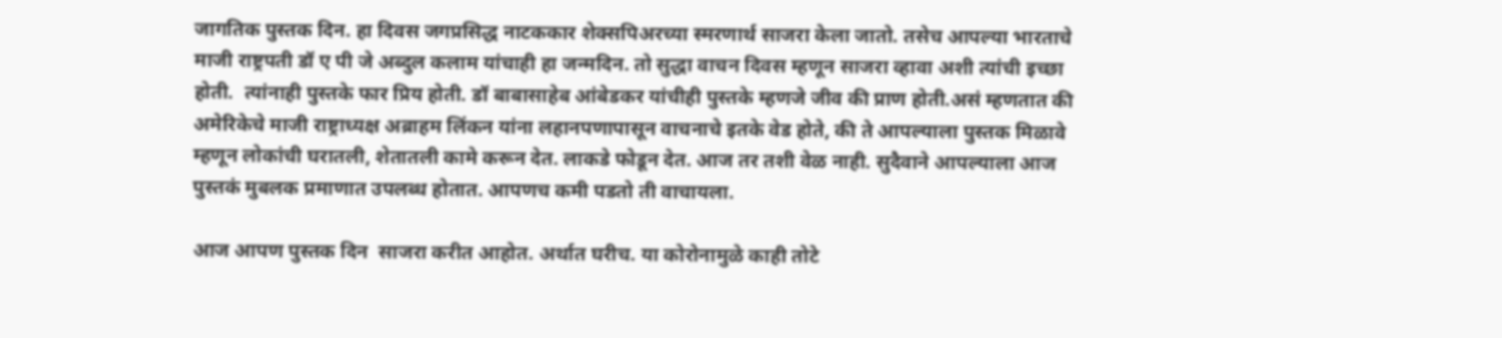जागतिक पुस्तक दिन. हा दिवस जगप्रसिद्ध नाटककार शेक्सपिअरच्या स्मरणार्थ साजरा केला जातो. तसेच आपल्या भारताचे माजी राष्ट्रपती डॉ ए पी जे अब्दुल कलाम यांचाही हा जन्मदिन. तो सुद्धा वाचन दिवस म्हणून साजरा व्हावा अशी त्यांची इच्छा होती.  त्यांनाही पुस्तके फार प्रिय होती. डॉ बाबासाहेब आंबेडकर यांचीही पुस्तके म्हणजे जीव की प्राण होती.असं म्हणतात की अमेरिकेचे माजी राष्ट्राध्यक्ष अब्राहम लिंकन यांना लहानपणापासून वाचनाचे इतके वेड होते, की ते आपल्याला पुस्तक मिळावे म्हणून लोकांची घरातली, शेतातली कामे करून देत. लाकडे फोडून देत. आज तर तशी वेळ नाही. सुदैवाने आपल्याला आज पुस्तकं मुबलक प्रमाणात उपलब्ध होतात. आपणच कमी पडतो ती वाचायला.

आज आपण पुस्तक दिन  साजरा करीत आहोत. अर्थात घरीच. या कोरोनामुळे काही तोटे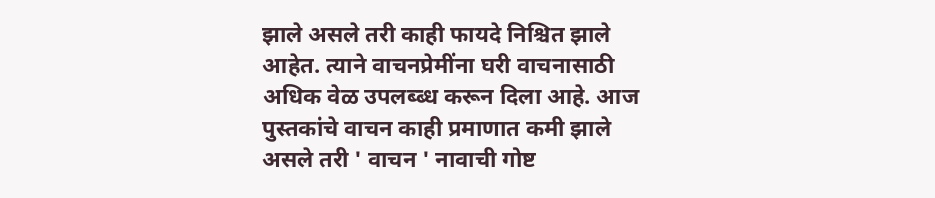झाले असले तरी काही फायदे निश्चित झाले आहेत. त्याने वाचनप्रेमींना घरी वाचनासाठी अधिक वेळ उपलब्ब्ध करून दिला आहे. आज पुस्तकांचे वाचन काही प्रमाणात कमी झाले असले तरी ' वाचन ' नावाची गोष्ट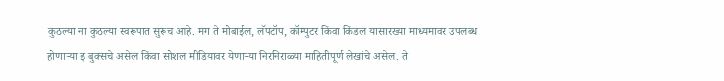कुठल्या ना कुठल्या स्वरूपात सुरूच आहे. मग ते मोबाईल, लॅपटॉप, कॉम्पुटर किंवा किंडल यासारख्या माध्यमावर उपलब्ध होणाऱ्या इ बुक्सचे असेल किंवा सोशल मीडियावर येणाऱ्या निरनिराळ्या माहितीपूर्ण लेखांचे असेल. ते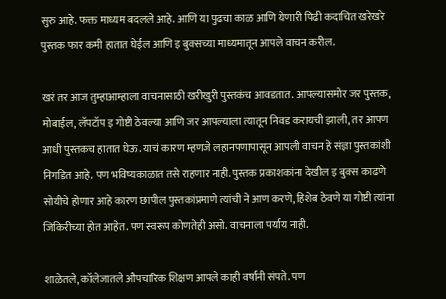सुरु आहे. फक्त माध्यम बदलले आहे. आणि या पुढचा काळ आणि येणारी पिढी कदाचित खरेखरे पुस्तक फार कमी हातात घेईल आणि इ बुक्सच्या माध्यमातून आपले वाचन करील.

खरं तर आज तुम्हाआम्हाला वाचनासाठी खरीखुरी पुस्तकंच आवडतात. आपल्यासमोर जर पुस्तक, मोबाईल, लॅपटॉप इ गोष्टी ठेवल्या आणि जर आपल्याला त्यातून निवड करायची झाली, तर आपण आधी पुस्तकच हातात घेऊ. याचं कारण म्हणजे लहानपणापासून आपली वाचन हे संज्ञा पुस्तकांशी निगडित आहे. पण भविष्यकाळात तसे राहणार नाही. पुस्तक प्रकाशकांना देखील इ बुक्स काढणे सोयीचे होणार आहे कारण छापील पुस्तकांप्रमाणे त्यांची ने आण करणे, हिशेब ठेवणे या गोष्टी त्यांना जिकिरीच्या होत आहेत. पण स्वरूप कोणतेही असो. वाचनाला पर्याय नाही.

शाळेतले, कॉलेजातले औपचारिक शिक्षण आपले काही वर्षांनी संपते. पण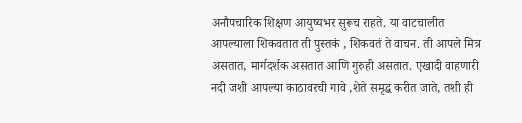अनौपचारिक शिक्षण आयुष्यभर सुरूच राहते. या वाटचालीत आपल्याला शिकवतात ती पुस्तकं , शिकवतं ते वाचन. ती आपले मित्र असतात, मार्गदर्शक असतात आणि गुरुही असतात. एखादी वाहणारी नदी जशी आपल्या काठावरची गावे ,शेते समृद्ध करीत जाते, तशी ही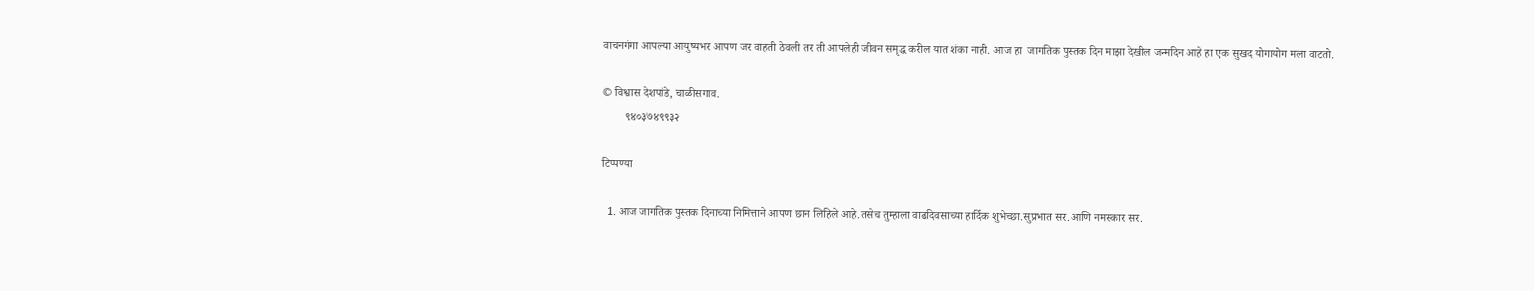वाचनगंगा आपल्या आयुष्यभर आपण जर वाहती ठेवली तर ती आपलेही जीवन समृद्ध करील यात शंका नाही. आज हा  जागतिक पुस्तक दिन माझा देखील जन्मदिन आहे हा एक सुखद योगायोग मला वाटतो.

© विश्वास देशपांडे, चाळीसगाव.
        ९४०३७४९९३२

टिप्पण्या

  1. आज जागतिक पुस्तक दिनाच्या निमित्ताने आपण छान लिहिले आहे.तसेच तुम्हाला वाढदिवसाच्या हार्दिक शुभेच्छा.सुप्रभात सर.आणि नमस्कार सर.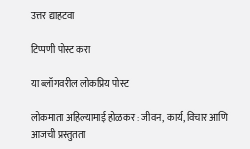उत्तर द्याहटवा

टिप्पणी पोस्ट करा

या ब्लॉगवरील लोकप्रिय पोस्ट

लोकमाता अहिल्यामाई होळकर : जीवन, कार्य, विचार आणि आजची प्रस्तुतता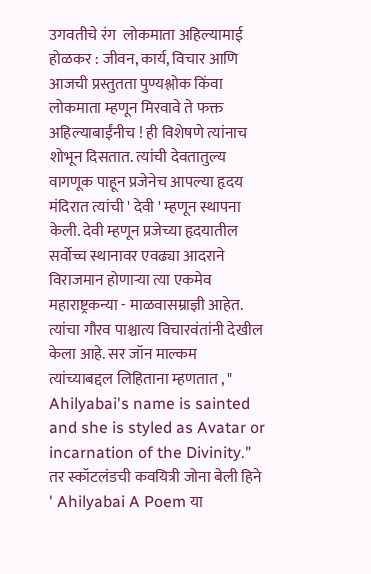उगवतीचे रंग  लोकमाता अहिल्यामाई होळकर : जीवन, कार्य, विचार आणि आजची प्रस्तुतता पुण्यश्लोक किंवा लोकमाता म्हणून मिरवावे ते फक्त अहिल्याबाईंनीच ! ही विशेषणे त्यांनाच शोभून दिसतात. त्यांची देवतातुल्य वागणूक पाहून प्रजेनेच आपल्या हृदय मंदिरात त्यांची ' देवी ' म्हणून स्थापना केली. देवी म्हणून प्रजेच्या हृदयातील सर्वोच्च स्थानावर एवढ्या आदराने विराजमान होणाऱ्या त्या एकमेव महाराष्ट्रकन्या - माळवासम्राज्ञी आहेत. त्यांचा गौरव पाश्चात्य विचारवंतांनी देखील केला आहे. सर जॉन माल्कम त्यांच्याबद्दल लिहिताना म्हणतात , " Ahilyabai's name is sainted and she is styled as Avatar or incarnation of the Divinity." तर स्कॉटलंडची कवयित्री जोना बेली हिने  ' Ahilyabai A Poem या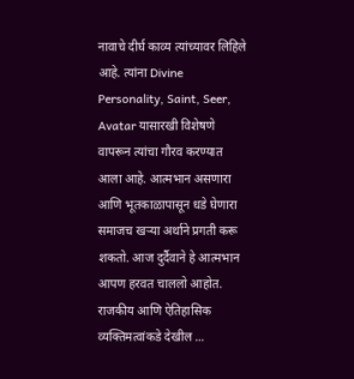नावाचे दीर्घ काव्य त्यांच्यावर लिहिले आहे. त्यांना Divine Personality, Saint, Seer, Avatar यासारखी विशेषणे वापरून त्यांचा गौरव करण्यात आला आहे. आत्मभान असणारा आणि भूतकाळापासून धडे घेणारा समाजच खऱ्या अर्थाने प्रगती करू शकतो. आज दुर्दैवाने हे आत्मभान आपण हरवत चाललो आहोत. राजकीय आणि ऐतिहासिक व्यक्तिमत्वांकडे देखील ...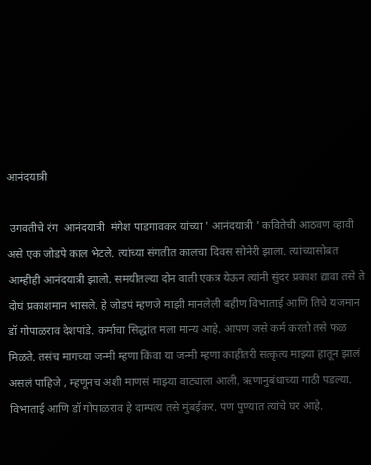आनंदयात्री

 उगवतीचे रंग  आनंदयात्री  मंगेश पाडगावकर यांच्या ' आनंदयात्री ' कवितेची आठवण व्हावी असे एक जोडपे काल भेटले. त्यांच्या संगतीत कालचा दिवस सोनेरी झाला. त्यांच्यासोबत आम्हीही आनंदयात्री झालो. समयीतल्या दोन वाती एकत्र येऊन त्यांनी सुंदर प्रकाश द्यावा तसे ते दोघं प्रकाशमान भासले. हे जोडपं म्हणजे माझी मानलेली बहीण विभाताई आणि तिचे यजमान डॉ गोपाळराव देशपांडे. कर्माचा सिद्धांत मला मान्य आहे. आपण जसे कर्म करतो तसे फळ मिळते. तसंच मागच्या जन्मी म्हणा किंवा या जन्मी म्हणा काहीतरी सत्कृत्य माझ्या हातून झालं असलं पाहिजे , म्हणूनच अशी माणसं माझ्या वाट्याला आली. ऋणानुबंधाच्या गाठी पडल्या.  विभाताई आणि डॉ गोपाळराव हे दाम्पत्य तसे मुंबईकर. पण पुण्यात त्यांचे घर आहे.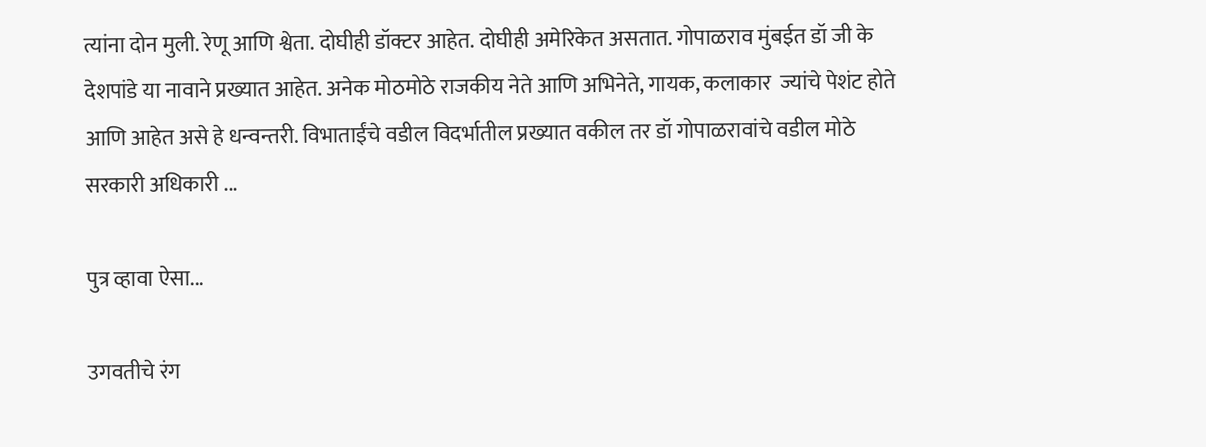त्यांना दोन मुली. रेणू आणि श्वेता. दोघीही डॉक्टर आहेत. दोघीही अमेरिकेत असतात. गोपाळराव मुंबईत डॉ जी के देशपांडे या नावाने प्रख्यात आहेत. अनेक मोठमोठे राजकीय नेते आणि अभिनेते, गायक, कलाकार  ज्यांचे पेशंट होते आणि आहेत असे हे धन्वन्तरी. विभाताईंचे वडील विदर्भातील प्रख्यात वकील तर डॉ गोपाळरावांचे वडील मोठे सरकारी अधिकारी ...

पुत्र व्हावा ऐसा...

उगवतीचे रंग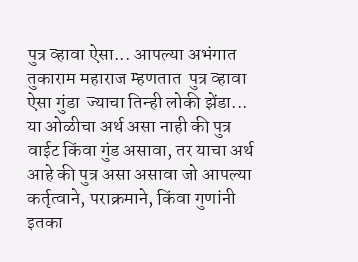पुत्र व्हावा ऐसा... आपल्या अभंगात तुकाराम महाराज म्हणतात  पुत्र व्हावा ऐसा गुंडा  ज्याचा तिन्ही लोकी झेंडा... या ओळीचा अर्थ असा नाही की पुत्र वाईट किंवा गुंड असावा, तर याचा अर्थ आहे की पुत्र असा असावा जो आपल्या कर्तृत्वाने, पराक्रमाने, किंवा गुणांनी इतका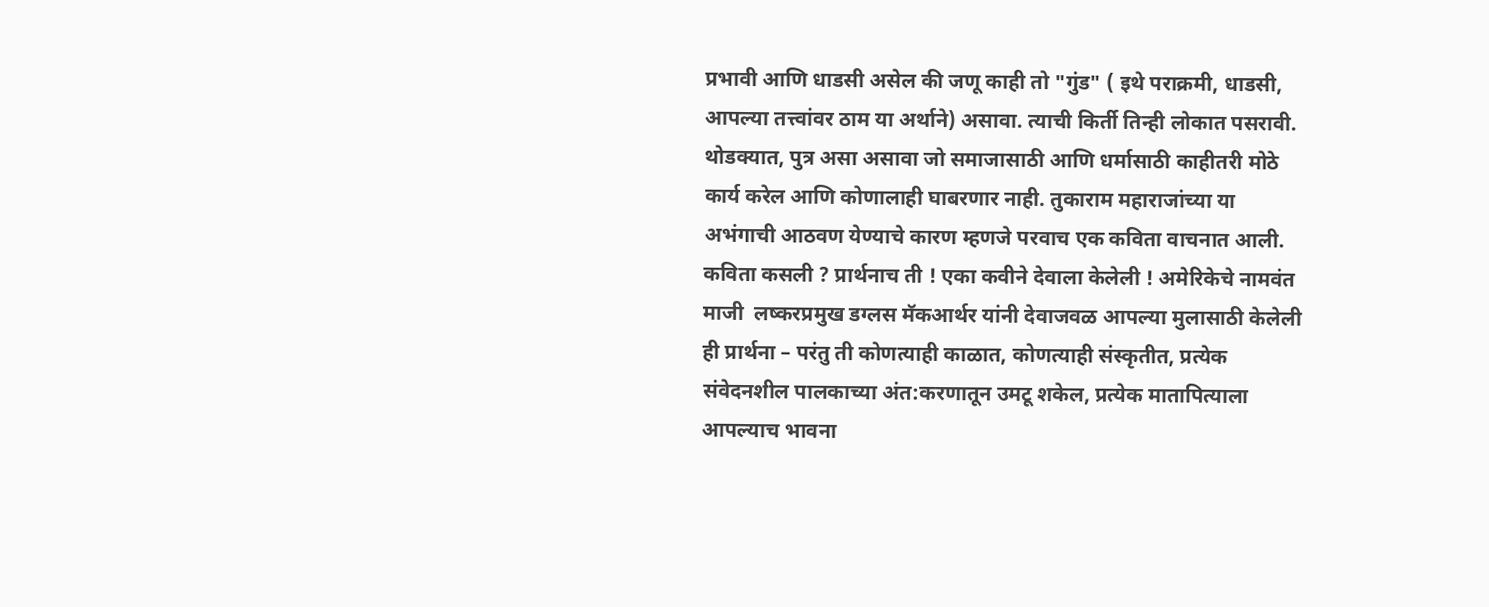प्रभावी आणि धाडसी असेल की जणू काही तो "गुंड" ( इथे पराक्रमी, धाडसी, आपल्या तत्त्वांवर ठाम या अर्थाने) असावा. त्याची किर्ती तिन्ही लोकात पसरावी. थोडक्यात, पुत्र असा असावा जो समाजासाठी आणि धर्मासाठी काहीतरी मोठे कार्य करेल आणि कोणालाही घाबरणार नाही. तुकाराम महाराजांच्या या अभंगाची आठवण येण्याचे कारण म्हणजे परवाच एक कविता वाचनात आली. कविता कसली ? प्रार्थनाच ती ! एका कवीने देवाला केलेली ! अमेरिकेचे नामवंत माजी  लष्करप्रमुख डग्लस मॅकआर्थर यांनी देवाजवळ आपल्या मुलासाठी केलेली ही प्रार्थना – परंतु ती कोणत्याही काळात, कोणत्याही संस्कृतीत, प्रत्येक संवेदनशील पालकाच्या अंत:करणातून उमटू शकेल, प्रत्येक मातापित्याला आपल्याच भावना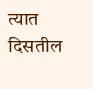त्यात दिसतील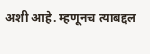अशी आहे. म्हणूनच त्याबद्दल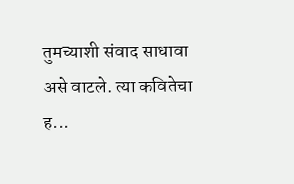तुमच्याशी संवाद साधावा असे वाटले. त्या कवितेचा ह...